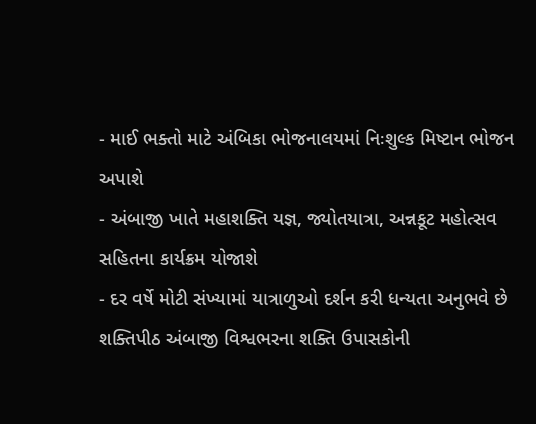- માઈ ભક્તો માટે અંબિકા ભોજનાલયમાં નિઃશુલ્ક મિષ્ટાન ભોજન અપાશે
- અંબાજી ખાતે મહાશક્તિ યજ્ઞ, જ્યોતયાત્રા, અન્નકૂટ મહોત્સવ સહિતના કાર્યક્રમ યોજાશે
- દર વર્ષે મોટી સંખ્યામાં યાત્રાળુઓ દર્શન કરી ધન્યતા અનુભવે છે
શક્તિપીઠ અંબાજી વિશ્વભરના શક્તિ ઉપાસકોની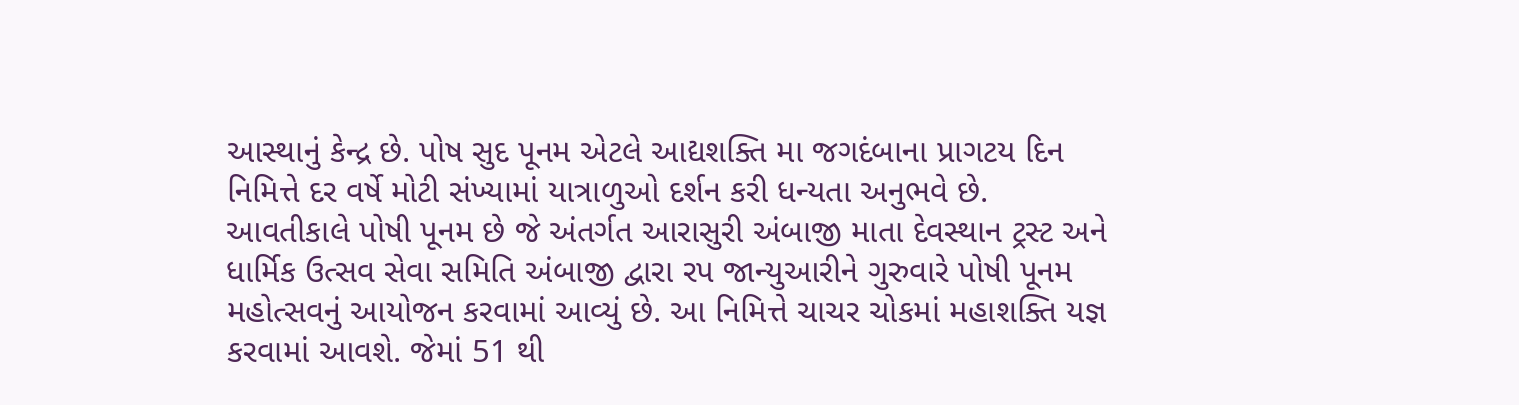આસ્થાનું કેન્દ્ર છે. પોષ સુદ પૂનમ એટલે આદ્યશક્તિ મા જગદંબાના પ્રાગટય દિન નિમિત્તે દર વર્ષે મોટી સંખ્યામાં યાત્રાળુઓ દર્શન કરી ધન્યતા અનુભવે છે. આવતીકાલે પોષી પૂનમ છે જે અંતર્ગત આરાસુરી અંબાજી માતા દેવસ્થાન ટ્રસ્ટ અને ધાર્મિક ઉત્સવ સેવા સમિતિ અંબાજી દ્વારા રપ જાન્યુઆરીને ગુરુવારે પોષી પૂનમ મહોત્સવનું આયોજન કરવામાં આવ્યું છે. આ નિમિત્તે ચાચર ચોકમાં મહાશક્તિ યજ્ઞ કરવામાં આવશે. જેમાં 51 થી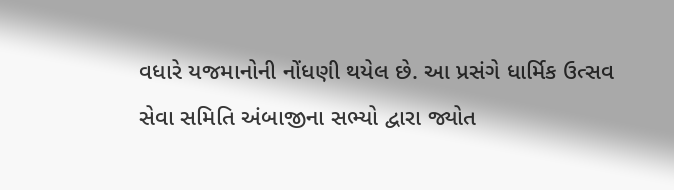વધારે યજમાનોની નોંધણી થયેલ છે. આ પ્રસંગે ધાર્મિક ઉત્સવ સેવા સમિતિ અંબાજીના સભ્યો દ્વારા જ્યોત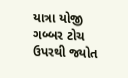યાત્રા યોજી ગબ્બર ટોચ ઉપરથી જ્યોત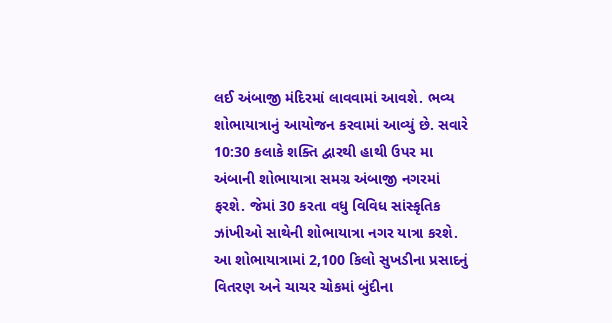લઈ અંબાજી મંદિરમાં લાવવામાં આવશે. ભવ્ય શોભાયાત્રાનું આયોજન કરવામાં આવ્યું છે. સવારે 10:30 કલાકે શક્તિ દ્વારથી હાથી ઉપર મા અંબાની શોભાયાત્રા સમગ્ર અંબાજી નગરમાં ફરશે. જેમાં 30 કરતા વધુ વિવિધ સાંસ્કૃતિક ઝાંખીઓ સાથેની શોભાયાત્રા નગર યાત્રા કરશે. આ શોભાયાત્રામાં 2,100 કિલો સુખડીના પ્રસાદનું વિતરણ અને ચાચર ચોકમાં બુંદીના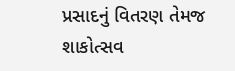પ્રસાદનું વિતરણ તેમજ શાકોત્સવ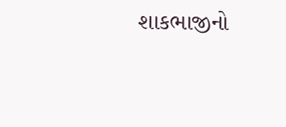શાકભાજીનો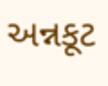અન્નકૂટ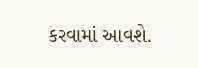કરવામાં આવશે.